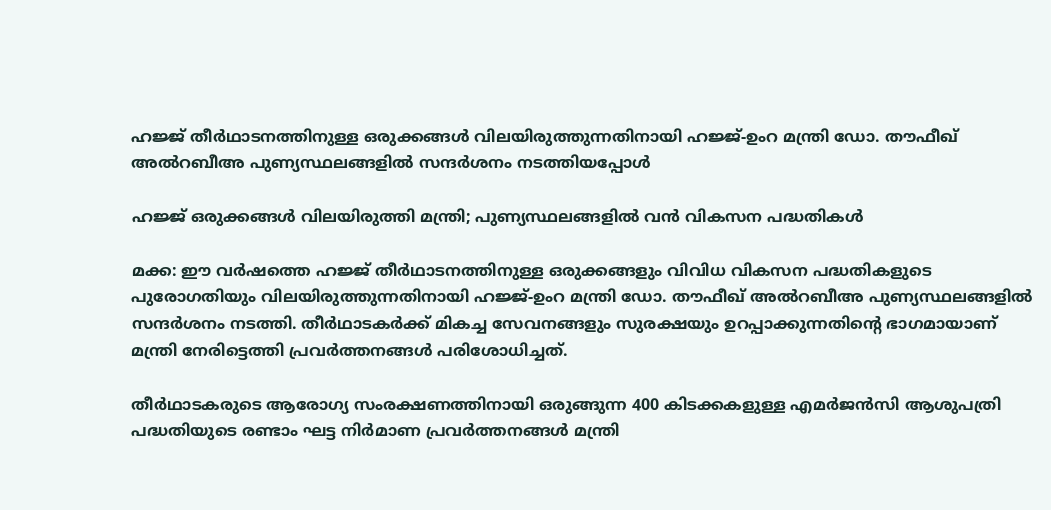ഹജ്ജ് തീർഥാടനത്തിനുള്ള ഒരുക്കങ്ങൾ വിലയിരുത്തുന്നതിനായി ഹജ്ജ്-ഉംറ മന്ത്രി ഡോ. തൗഫീഖ് അൽറബീഅ പുണ്യസ്ഥലങ്ങളിൽ സന്ദർശനം നടത്തിയപ്പോൾ

ഹജ്ജ് ഒരുക്കങ്ങൾ വിലയിരുത്തി മന്ത്രി; പുണ്യസ്ഥലങ്ങളിൽ വൻ വികസന പദ്ധതികൾ

മക്ക: ഈ വർഷത്തെ ഹജ്ജ് തീർഥാടനത്തിനുള്ള ഒരുക്കങ്ങളും വിവിധ വികസന പദ്ധതികളുടെ പുരോഗതിയും വിലയിരുത്തുന്നതിനായി ഹജ്ജ്-ഉംറ മന്ത്രി ഡോ. തൗഫീഖ് അൽറബീഅ പുണ്യസ്ഥലങ്ങളിൽ സന്ദർശനം നടത്തി. തീർഥാടകർക്ക് മികച്ച സേവനങ്ങളും സുരക്ഷയും ഉറപ്പാക്കുന്നതിന്റെ ഭാഗമായാണ് മന്ത്രി നേരിട്ടെത്തി പ്രവർത്തനങ്ങൾ പരിശോധിച്ചത്.

തീർഥാടകരുടെ ആരോഗ്യ സംരക്ഷണത്തിനായി ഒരുങ്ങുന്ന 400 കിടക്കകളുള്ള എമർജൻസി ആശുപത്രി പദ്ധതിയുടെ രണ്ടാം ഘട്ട നിർമാണ പ്രവർത്തനങ്ങൾ മന്ത്രി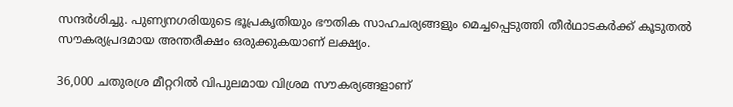സന്ദർശിച്ചു. പുണ്യനഗരിയുടെ ഭൂപ്രകൃതിയും ഭൗതിക സാഹചര്യങ്ങളും മെച്ചപ്പെടുത്തി തീർഥാടകർക്ക് കൂടുതൽ സൗകര്യപ്രദമായ അന്തരീക്ഷം ഒരുക്കുകയാണ് ലക്ഷ്യം.

36,000 ചതുരശ്ര മീറ്ററിൽ വിപുലമായ വിശ്രമ സൗകര്യങ്ങളാണ്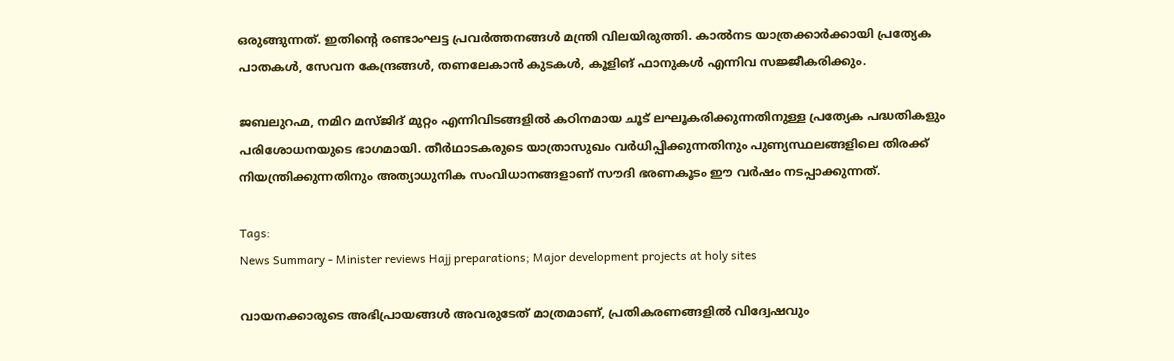ഒരുങ്ങുന്നത്. ഇതിന്റെ രണ്ടാംഘട്ട പ്രവർത്തനങ്ങൾ മന്ത്രി വിലയിരുത്തി. കാൽനട യാത്രക്കാർക്കായി പ്രത്യേക പാതകൾ, സേവന കേന്ദ്രങ്ങൾ, തണലേകാൻ കുടകൾ, കൂളിങ് ഫാനുകൾ എന്നിവ സജ്ജീകരിക്കും.

ജബലുറഹ്മ, നമിറ മസ്ജിദ് മുറ്റം എന്നിവിടങ്ങളിൽ കഠിനമായ ചൂട് ലഘൂകരിക്കുന്നതിനുള്ള പ്രത്യേക പദ്ധതികളും പരിശോധനയുടെ ഭാഗമായി. തീർഥാടകരുടെ യാത്രാസുഖം വർധിപ്പിക്കുന്നതിനും പുണ്യസ്ഥലങ്ങളിലെ തിരക്ക് നിയന്ത്രിക്കുന്നതിനും അത്യാധുനിക സംവിധാനങ്ങളാണ് സൗദി ഭരണകൂടം ഈ വർഷം നടപ്പാക്കുന്നത്.

Tags:
News Summary - Minister reviews Hajj preparations; Major development projects at holy sites

വായനക്കാരുടെ അഭിപ്രായങ്ങള്‍ അവരുടേത് മാത്രമാണ്, പ്രതികരണങ്ങളിൽ വിദ്വേഷവും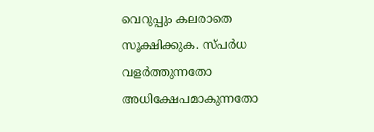വെറുപ്പും കലരാതെ സൂക്ഷിക്കുക. സ്പർധ വളർത്തുന്നതോ അധിക്ഷേപമാകുന്നതോ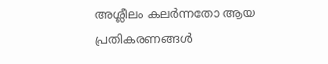അശ്ലീലം കലർന്നതോ ആയ പ്രതികരണങ്ങൾ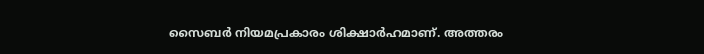സൈബർ നിയമപ്രകാരം ശിക്ഷാർഹമാണ്. അത്തരം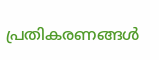പ്രതികരണങ്ങൾ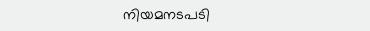നിയമനടപടി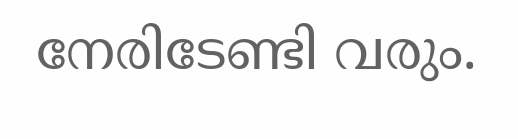നേരിടേണ്ടി വരും.